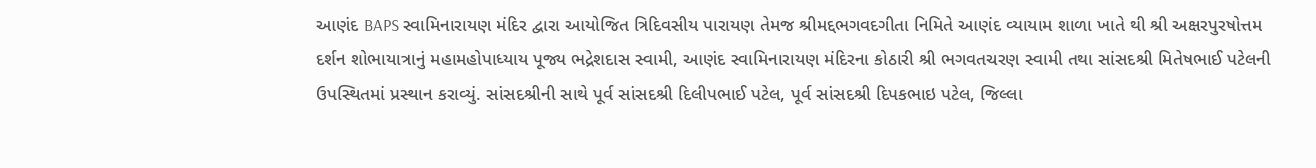આણંદ BAPS સ્વામિનારાયણ મંદિર દ્વારા આયોજિત ત્રિદિવસીય પારાયણ તેમજ શ્રીમદ્દભગવદગીતા નિમિતે આણંદ વ્યાયામ શાળા ખાતે થી શ્રી અક્ષરપુરષોત્તમ દર્શન શોભાયાત્રાનું મહામહોપાધ્યાય પૂજ્ય ભદ્રેશદાસ સ્વામી, આણંદ સ્વામિનારાયણ મંદિરના કોઠારી શ્રી ભગવતચરણ સ્વામી તથા સાંસદશ્રી મિતેષભાઈ પટેલની ઉપસ્થિતમાં પ્રસ્થાન કરાવ્યું. સાંસદશ્રીની સાથે પૂર્વ સાંસદશ્રી દિલીપભાઈ પટેલ, પૂર્વ સાંસદશ્રી દિપકભાઇ પટેલ, જિલ્લા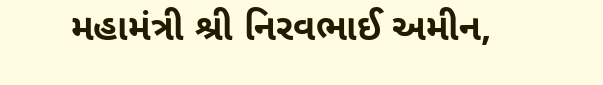મહામંત્રી શ્રી નિરવભાઈ અમીન,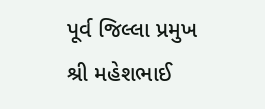પૂર્વ જિલ્લા પ્રમુખ શ્રી મહેશભાઈ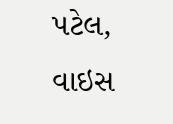પટેલ, વાઇસ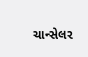ચાન્સેલર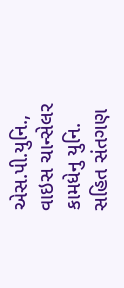એસ.પી.યુનિ., વાઇસ ચાન્સેલર કામધેનુ યુનિ. સહિત સંતગણ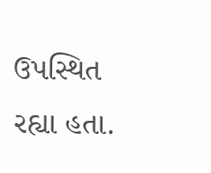ઉપસ્થિત રહ્યા હતા.